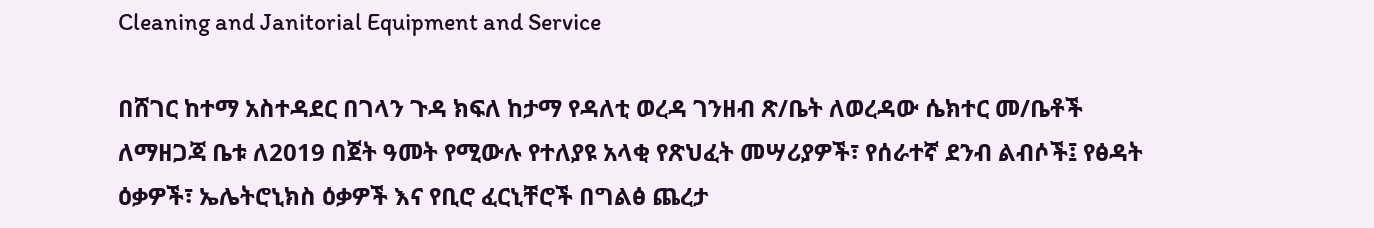Cleaning and Janitorial Equipment and Service

በሸገር ከተማ አስተዳደር በገላን ጉዳ ክፍለ ከታማ የዳለቲ ወረዳ ገንዘብ ጽ/ቤት ለወረዳው ሴክተር መ/ቤቶች ለማዘጋጃ ቤቱ ለ2019 በጀት ዓመት የሚውሉ የተለያዩ አላቂ የጽህፈት መሣሪያዎች፣ የሰራተኛ ደንብ ልብሶች፤ የፅዳት ዕቃዎች፣ ኤሌትሮኒክስ ዕቃዎች እና የቢሮ ፈርኒቸሮች በግልፅ ጨረታ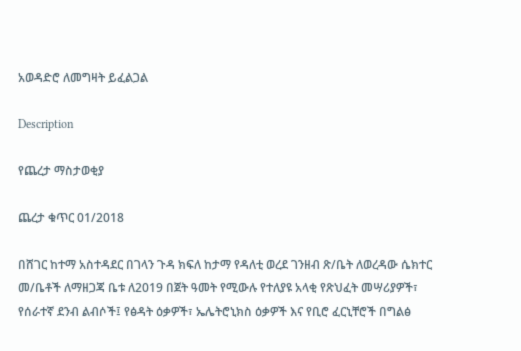አወዳድሮ ለመግዛት ይፈልጋል

Description

የጨረታ ማስታወቂያ

ጨረታ ቁጥር 01/2018

በሸገር ከተማ አስተዳደር በገላን ጉዳ ክፍለ ከታማ የዳለቲ ወረደ ገንዘብ ጽ/ቤት ለወረዳው ሴክተር መ/ቤቶች ለማዘጋጃ ቤቱ ለ2019 በጀት ዓመት የሚውሉ የተለያዩ አላቂ የጽህፈት መሣሪያዎች፣ የሰራተኛ ደንብ ልብሶች፤ የፅዳት ዕቃዎች፣ ኤሌትሮኒክስ ዕቃዎች እና የቢሮ ፈርኒቸሮች በግልፅ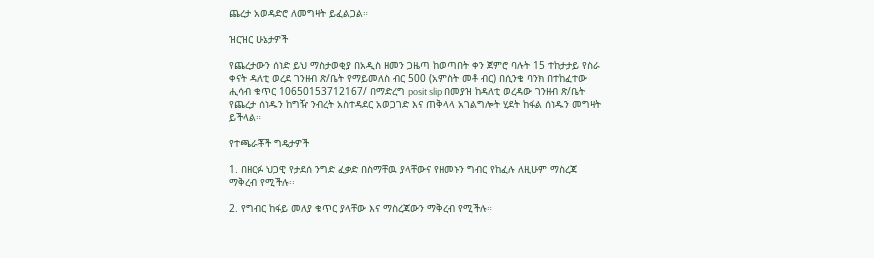ጨረታ አወዳድሮ ለመግዛት ይፈልጋል።

ዝርዝር ሁኔታዎች

የጨረታውን ሰነድ ይህ ማስታወቂያ በአዲስ ዘመን ጋዜጣ ከወጣበት ቀን ጀምሮ ባሉት 15 ተከታታይ የስራ ቀናት ዳለቲ ወረደ ገንዘብ ጽ/ቤት የማይመለስ ብር 500 (አምስት መቶ ብር) በሲንቄ ባንክ በተከፈተው ሒሳብ ቁጥር 10650153712167/ በማድረግ posit slip በመያዝ ከዳለቲ ወረዳው ገንዘብ ጽ/ቤት የጨረታ ሰነዱን ከግዥ ንብረት አስተዳደር አወጋገድ እና ጠቅላላ አገልግሎት ሂደት ከፋል ሰነዱን መግዛት ይችላል።

የተጫራቾች ግዴታዎች

1. በዘርፉ ህጋዊ የታደሰ ንግድ ፈቃድ በስማቸዉ ያላቸውና የዘመኑን ግብር የከፈሉ ለዚሁም ማስረጃ ማቅረብ የሚችሉ፡፡

2. የግብር ከፋይ መለያ ቁጥር ያላቸው እና ማስረጃውን ማቅረብ የሚችሉ።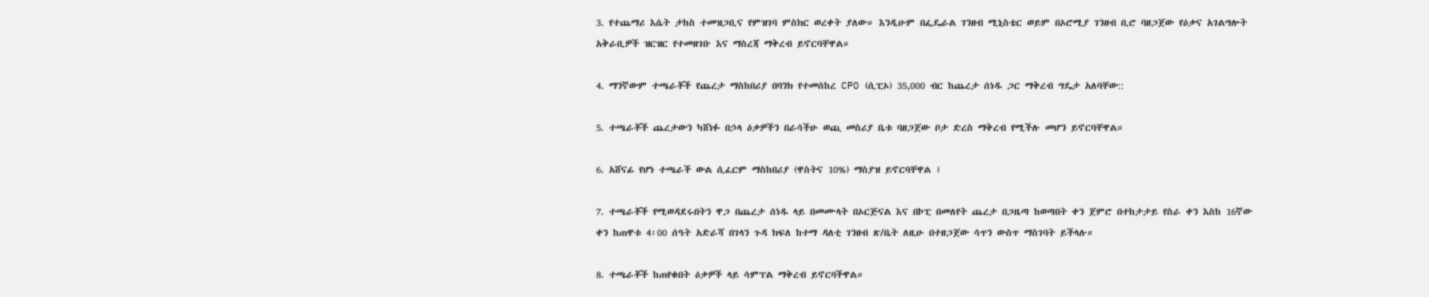3. የተጨማሪ እሴት ታከስ ተመዝጋቢና የምዝገባ ምስክር ወረቀት ያለው። እንዲሁም በፌዴራል ገንዘብ ሚኒስቴር ወይም በኦሮሚያ ገንዘብ ቢሮ ባዘጋጀው የዕቃና አገልግሎት አቅራቢዎች ዝርዝር የተመዘገቡ እና ማስረጃ ማቅረብ ይኖርባቸዋል።

4. ማንኛውም ተጫራቾች የጨረታ ማስከበሪያ በባንክ የተመሰከረ CPO (ሲፒኦ) 35,000 ብር ከጨረታ ሰነዱ ጋር ማቅረብ ግዴታ አለባቸው::

5. ተጫራቾች ጨረታውን ካሸነፉ በኃላ ዕቃዎችን በራሳችሁ ወጪ መስሪያ ቤቱ ባዘጋጀው ቦታ ድረስ ማቅረብ የሚችሉ መሆን ይኖርባቸዋል።

6. አሸናፊ የሆነ ተጫራች ውል ሲፈርም ማስከበሪያ (ዋስትና 10%) ማስያዝ ይኖርባቸዋል ፤

7. ተጫራቾች የሚወዳደሩበትን ዋጋ በጨረታ ሰነዱ ላይ በመሙላት በኦርጅናል እና በኮፒ በመለየት ጨረታ በጋዜጣ ከወጣበት ቀን ጀምሮ በተከታታይ የስራ ቀን እስከ 16ኛው ቀን ከጠዋቱ 4፡00 ሰዓት አድራሻ በገላን ጉዳ ክፍለ ከተማ ዳለቲ ገንዘብ ጽ/ቤት ለዚሁ በተዘጋጀው ሳጥን ውስጥ ማስገባት ይችላሉ።

8. ተጫራቾች ከጠየቁበት ዕቃዎች ላይ ሳምፕል ማቅረብ ይኖርባችዋል።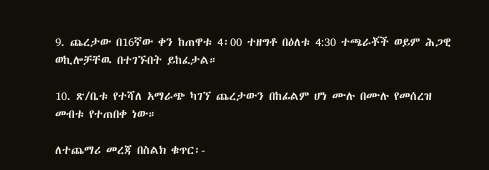9. ጨረታው በ16ኛው ቀን ከጠዋቱ 4፡00 ተዘግቶ በዕለቱ 4:30 ተጫራቾች ወይም ሕጋዊ ወኪሎቻቸዉ በተገኙበት ይከፈታል።

10. ጽ/ቤቱ የተሻለ አማራጭ ካገኘ ጨረታውን በከፊልም ሆነ ሙሉ በሙሉ የመሰረዝ መብቱ የተጠበቀ ነው።

ለተጨማሪ መረጃ በስልክ ቁጥር፡-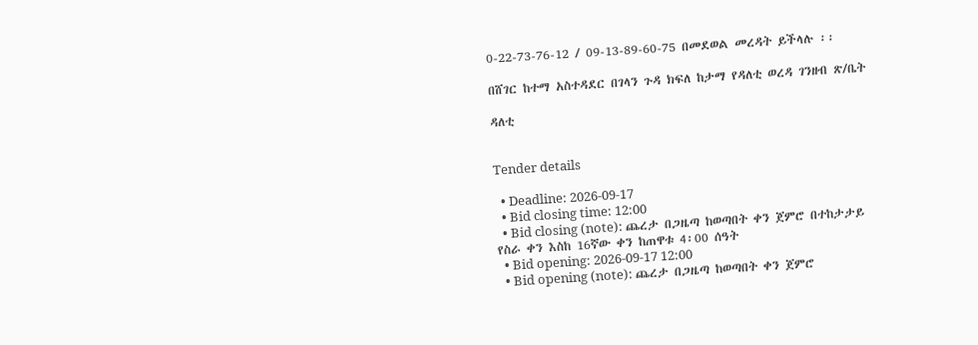0-22-73-76-12 / 09-13-89-60-75 በመደወል መረዳት ይችላሉ ፡፡

በሸገር ከተማ አስተዳደር በገላን ጉዳ ክፍለ ከታማ የዳለቲ ወረዳ ገንዘብ ጽ/ቤት

ዳለቲ


Tender details

  • Deadline: 2026-09-17
  • Bid closing time: 12:00
  • Bid closing (note): ጨረታ በጋዜጣ ከወጣበት ቀን ጀምሮ በተከታታይ የስራ ቀን እስከ 16ኛው ቀን ከጠዋቱ 4፡00 ሰዓት
  • Bid opening: 2026-09-17 12:00
  • Bid opening (note): ጨረታ በጋዜጣ ከወጣበት ቀን ጀምሮ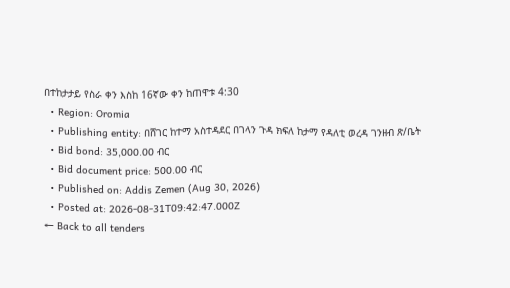በተከታታይ የስራ ቀን እስከ 16ኛው ቀን ከጠዋቱ 4:30
  • Region: Oromia
  • Publishing entity: በሸገር ከተማ አስተዳደር በገላን ጉዳ ክፍለ ከታማ የዳለቲ ወረዳ ገንዘብ ጽ/ቤት
  • Bid bond: 35,000.00 ብር
  • Bid document price: 500.00 ብር
  • Published on: Addis Zemen (Aug 30, 2026)
  • Posted at: 2026-08-31T09:42:47.000Z
← Back to all tenders